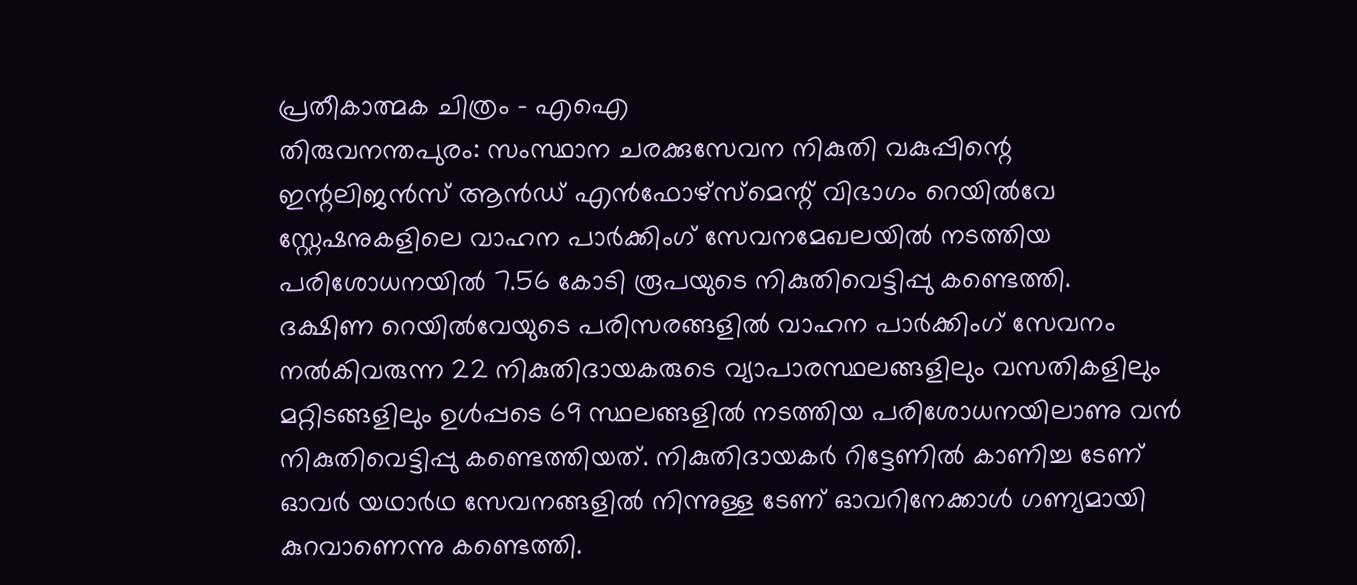പ്രതീകാത്മക ചിത്രം - എഐ
തിരുവനന്തപുരം: സംസ്ഥാന ചരക്കുസേവന നികുതി വകുപ്പിന്റെ ഇന്റലിജൻസ് ആൻഡ് എൻഫോഴ്സ്മെന്റ് വിഭാഗം റെയിൽവേ സ്റ്റേഷനുകളിലെ വാഹന പാർക്കിംഗ് സേവനമേഖലയിൽ നടത്തിയ പരിശോധനയിൽ 7.56 കോടി രൂപയുടെ നികുതിവെട്ടിപ്പു കണ്ടെത്തി.
ദക്ഷിണ റെയിൽവേയുടെ പരിസരങ്ങളിൽ വാഹന പാർക്കിംഗ് സേവനം നൽകിവരുന്ന 22 നികുതിദായകരുടെ വ്യാപാരസ്ഥലങ്ങളിലും വസതികളിലും മറ്റിടങ്ങളിലും ഉൾപ്പടെ 69 സ്ഥലങ്ങളിൽ നടത്തിയ പരിശോധനയിലാണു വൻ നികുതിവെട്ടിപ്പു കണ്ടെത്തിയത്. നികുതിദായകർ റിട്ടേണിൽ കാണിച്ച ടേണ് ഓവർ യഥാർഥ സേവനങ്ങളിൽ നിന്നുള്ള ടേണ് ഓവറിനേക്കാൾ ഗണ്യമായി കുറവാണെന്നു കണ്ടെത്തി.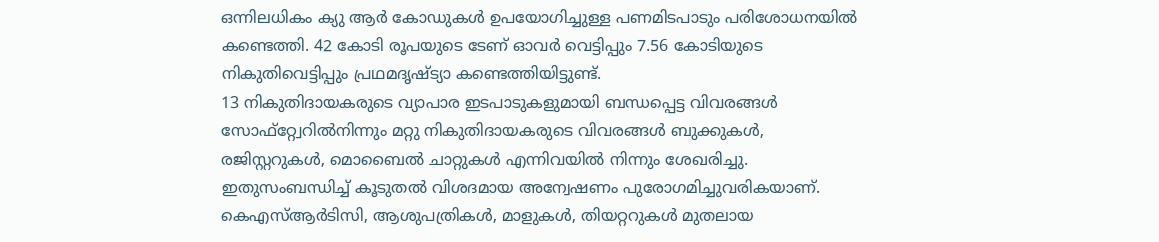ഒന്നിലധികം ക്യു ആർ കോഡുകൾ ഉപയോഗിച്ചുള്ള പണമിടപാടും പരിശോധനയിൽ കണ്ടെത്തി. 42 കോടി രൂപയുടെ ടേണ് ഓവർ വെട്ടിപ്പും 7.56 കോടിയുടെ നികുതിവെട്ടിപ്പും പ്രഥമദൃഷ്ട്യാ കണ്ടെത്തിയിട്ടുണ്ട്.
13 നികുതിദായകരുടെ വ്യാപാര ഇടപാടുകളുമായി ബന്ധപ്പെട്ട വിവരങ്ങൾ സോഫ്റ്റ്വേറിൽനിന്നും മറ്റു നികുതിദായകരുടെ വിവരങ്ങൾ ബുക്കുകൾ, രജിസ്റ്ററുകൾ, മൊബൈൽ ചാറ്റുകൾ എന്നിവയിൽ നിന്നും ശേഖരിച്ചു. ഇതുസംബന്ധിച്ച് കൂടുതൽ വിശദമായ അന്വേഷണം പുരോഗമിച്ചുവരികയാണ്.
കെഎസ്ആർടിസി, ആശുപത്രികൾ, മാളുകൾ, തിയറ്ററുകൾ മുതലായ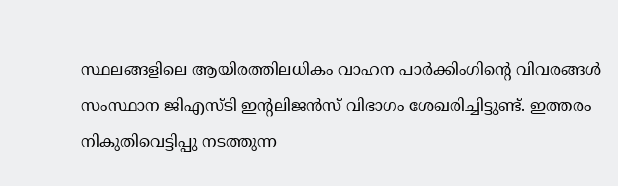സ്ഥലങ്ങളിലെ ആയിരത്തിലധികം വാഹന പാർക്കിംഗിന്റെ വിവരങ്ങൾ സംസ്ഥാന ജിഎസ്ടി ഇന്റലിജൻസ് വിഭാഗം ശേഖരിച്ചിട്ടുണ്ട്. ഇത്തരം നികുതിവെട്ടിപ്പു നടത്തുന്ന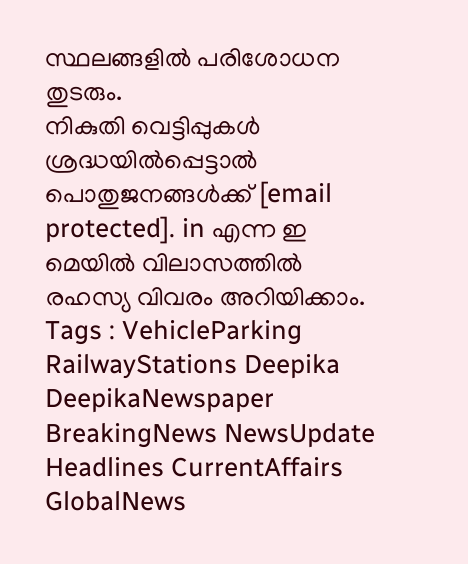സ്ഥലങ്ങളിൽ പരിശോധന തുടരും.
നികുതി വെട്ടിപ്പുകൾ ശ്രദ്ധയിൽപ്പെട്ടാൽ പൊതുജനങ്ങൾക്ക് [email protected]. in എന്ന ഇ മെയിൽ വിലാസത്തിൽ രഹസ്യ വിവരം അറിയിക്കാം.
Tags : VehicleParking RailwayStations Deepika DeepikaNewspaper BreakingNews NewsUpdate Headlines CurrentAffairs GlobalNews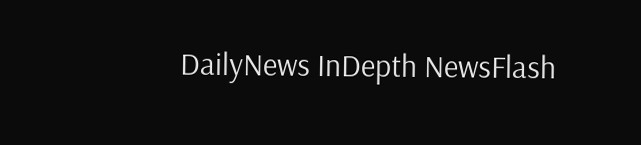DailyNews InDepth NewsFlash